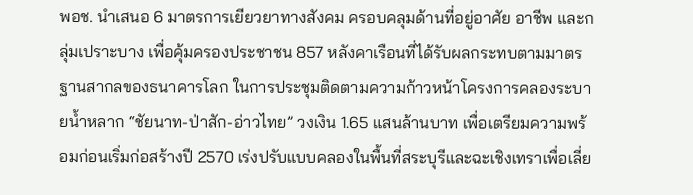พอช. นำเสนอ 6 มาตรการเยียวยาทางสังคม ครอบคลุมด้านที่อยู่อาศัย อาชีพ และกลุ่มเปราะบาง เพื่อคุ้มครองประชาชน 857 หลังคาเรือนที่ได้รับผลกระทบตามมาตรฐานสากลของธนาคารโลก ในการประชุมติดตามความก้าวหน้าโครงการคลองระบายน้ำหลาก “ชัยนาท-ป่าสัก-อ่าวไทย” วงเงิน 1.65 แสนล้านบาท เพื่อเตรียมความพร้อมก่อนเริ่มก่อสร้างปี 2570 เร่งปรับแบบคลองในพื้นที่สระบุรีและฉะเชิงเทราเพื่อเลี่ย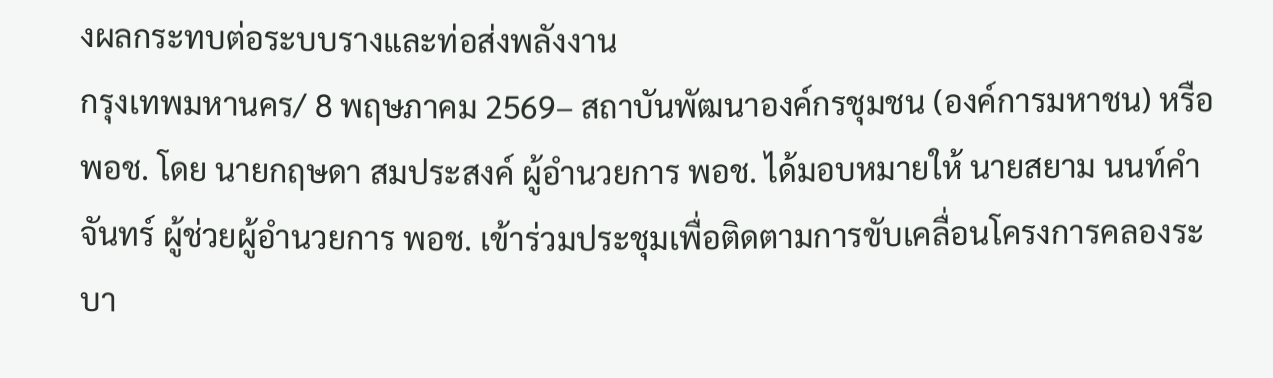งผลกระทบต่อระบบรางและท่อส่งพลังงาน
กรุงเทพมหานคร/ 8 พฤษภาคม 2569– สถาบันพัฒนาองค์กรชุมชน (องค์การมหาชน) หรือ พอช. โดย นายกฤษดา สมประสงค์ ผู้อำนวยการ พอช. ได้มอบหมายให้ นายสยาม นนท์คำจันทร์ ผู้ช่วยผู้อำนวยการ พอช. เข้าร่วมประชุมเพื่อติดตามการขับเคลื่อนโครงการคลองระบา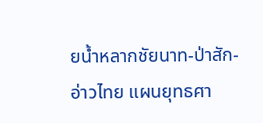ยน้ำหลากชัยนาท-ป่าสัก-อ่าวไทย แผนยุทธศา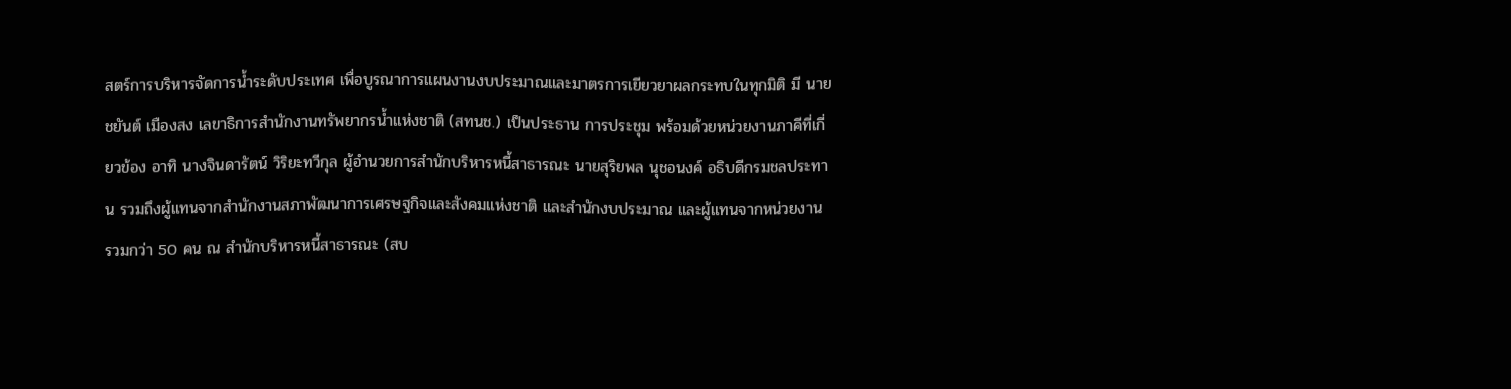สตร์การบริหารจัดการน้ำระดับประเทศ เพื่อบูรณาการแผนงานงบประมาณและมาตรการเยียวยาผลกระทบในทุกมิติ มี นายชยันต์ เมืองสง เลขาธิการสำนักงานทรัพยากรน้ำแห่งชาติ (สทนช.) เป็นประธาน การประชุม พร้อมด้วยหน่วยงานภาคีที่เกี่ยวข้อง อาทิ นางจินดารัตน์ วิริยะทวีกุล ผู้อำนวยการสำนักบริหารหนี้สาธารณะ นายสุริยพล นุชอนงค์ อธิบดีกรมชลประทาน รวมถึงผู้แทนจากสำนักงานสภาพัฒนาการเศรษฐกิจและสังคมแห่งชาติ และสำนักงบประมาณ และผู้แทนจากหน่วยงาน รวมกว่า 50 คน ณ สำนักบริหารหนี้สาธารณะ (สบ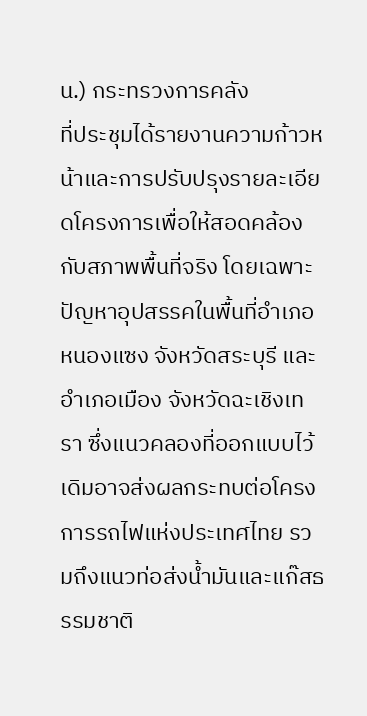น.) กระทรวงการคลัง
ที่ประชุมได้รายงานความก้าวหน้าและการปรับปรุงรายละเอียดโครงการเพื่อให้สอดคล้องกับสภาพพื้นที่จริง โดยเฉพาะปัญหาอุปสรรคในพื้นที่อำเภอหนองแซง จังหวัดสระบุรี และอำเภอเมือง จังหวัดฉะเชิงเทรา ซึ่งแนวคลองที่ออกแบบไว้เดิมอาจส่งผลกระทบต่อโครงการรถไฟแห่งประเทศไทย รวมถึงแนวท่อส่งน้ำมันและแก๊สธรรมชาติ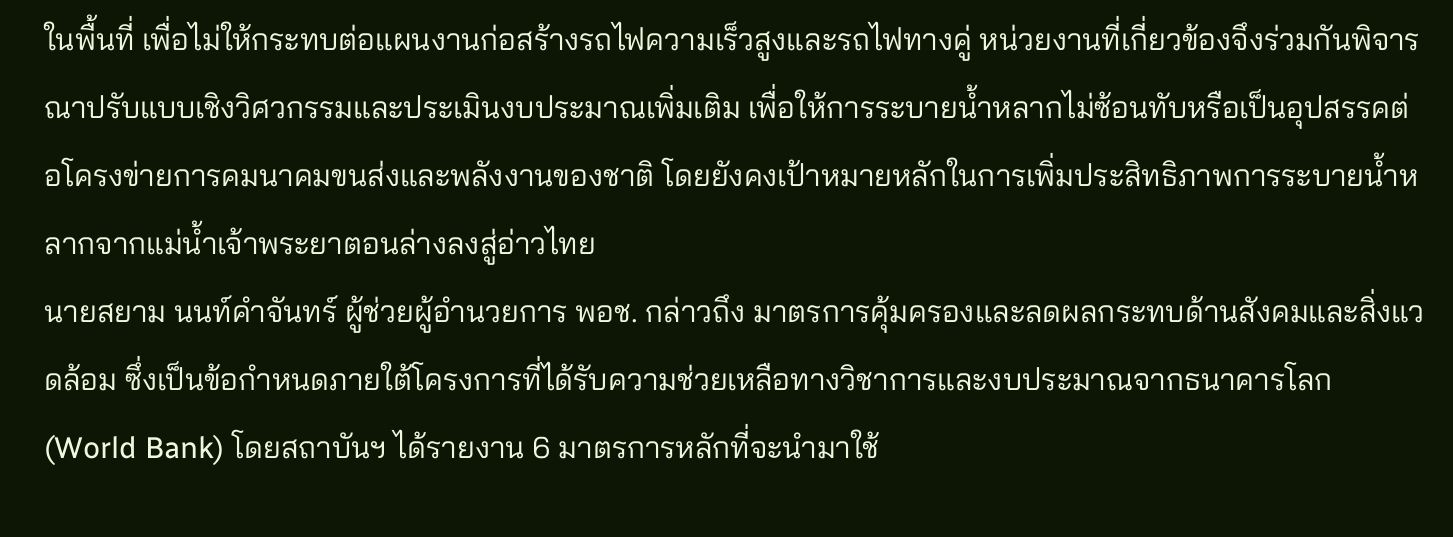ในพื้นที่ เพื่อไม่ให้กระทบต่อแผนงานก่อสร้างรถไฟความเร็วสูงและรถไฟทางคู่ หน่วยงานที่เกี่ยวข้องจึงร่วมกันพิจารณาปรับแบบเชิงวิศวกรรมและประเมินงบประมาณเพิ่มเติม เพื่อให้การระบายน้ำหลากไม่ซ้อนทับหรือเป็นอุปสรรคต่อโครงข่ายการคมนาคมขนส่งและพลังงานของชาติ โดยยังคงเป้าหมายหลักในการเพิ่มประสิทธิภาพการระบายน้ำหลากจากแม่น้ำเจ้าพระยาตอนล่างลงสู่อ่าวไทย
นายสยาม นนท์คำจันทร์ ผู้ช่วยผู้อำนวยการ พอช. กล่าวถึง มาตรการคุ้มครองและลดผลกระทบด้านสังคมและสิ่งแวดล้อม ซึ่งเป็นข้อกำหนดภายใต้โครงการที่ได้รับความช่วยเหลือทางวิชาการและงบประมาณจากธนาคารโลก (World Bank) โดยสถาบันฯ ได้รายงาน 6 มาตรการหลักที่จะนำมาใช้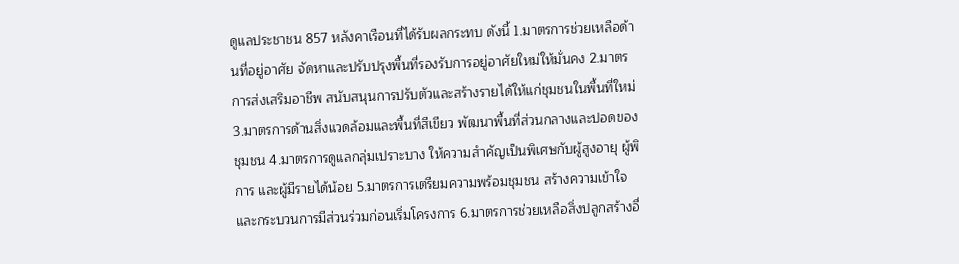ดูแลประชาชน 857 หลังคาเรือนที่ได้รับผลกระทบ ดังนี้ 1.มาตรการช่วยเหลือด้านที่อยู่อาศัย จัดหาและปรับปรุงพื้นที่รองรับการอยู่อาศัยใหม่ให้มั่นคง 2.มาตรการส่งเสริมอาชีพ สนับสนุนการปรับตัวและสร้างรายได้ให้แก่ชุมชนในพื้นที่ใหม่ 3.มาตรการด้านสิ่งแวดล้อมและพื้นที่สีเขียว พัฒนาพื้นที่ส่วนกลางและปอดของชุมชน 4.มาตรการดูแลกลุ่มเปราะบาง ให้ความสำคัญเป็นพิเศษกับผู้สูงอายุ ผู้พิการ และผู้มีรายได้น้อย 5.มาตรการเตรียมความพร้อมชุมชน สร้างความเข้าใจและกระบวนการมีส่วนร่วมก่อนเริ่มโครงการ 6.มาตรการช่วยเหลือสิ่งปลูกสร้างอื่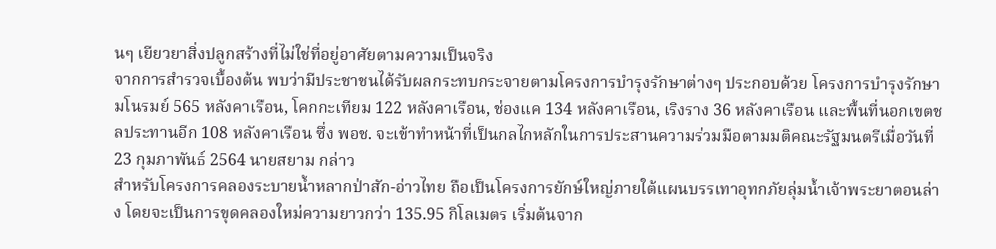นๆ เยียวยาสิ่งปลูกสร้างที่ไม่ใช่ที่อยู่อาศัยตามความเป็นจริง
จากการสำรวจเบื้องต้น พบว่ามีประชาชนได้รับผลกระทบกระจายตามโครงการบำรุงรักษาต่างๆ ประกอบด้วย โครงการบำรุงรักษามโนรมย์ 565 หลังคาเรือน, โคกกะเทียม 122 หลังคาเรือน, ช่องแค 134 หลังคาเรือน, เริงราง 36 หลังคาเรือน และพื้นที่นอกเขตชลประทานอีก 108 หลังคาเรือน ซึ่ง พอช. จะเข้าทำหน้าที่เป็นกลไกหลักในการประสานความร่วมมือตามมติคณะรัฐมนตรีเมื่อวันที่ 23 กุมภาพันธ์ 2564 นายสยาม กล่าว
สำหรับโครงการคลองระบายน้ำหลากป่าสัก-อ่าวไทย ถือเป็นโครงการยักษ์ใหญ่ภายใต้แผนบรรเทาอุทกภัยลุ่มน้ำเจ้าพระยาตอนล่าง โดยจะเป็นการขุดคลองใหม่ความยาวกว่า 135.95 กิโลเมตร เริ่มต้นจาก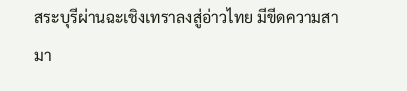สระบุรีผ่านฉะเชิงเทราลงสู่อ่าวไทย มีขีดความสามา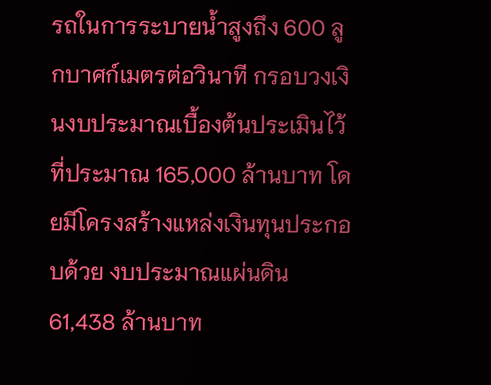รถในการระบายน้ำสูงถึง 600 ลูกบาศก์เมตรต่อวินาที กรอบวงเงินงบประมาณเบื้องต้นประเมินไว้ที่ประมาณ 165,000 ล้านบาท โดยมีโครงสร้างแหล่งเงินทุนประกอบด้วย งบประมาณแผ่นดิน 61,438 ล้านบาท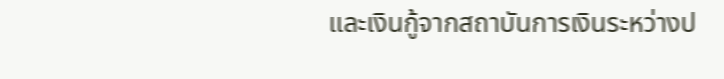และเงินกู้จากสถาบันการเงินระหว่างป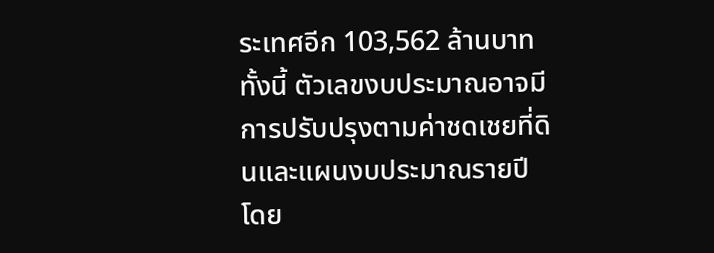ระเทศอีก 103,562 ล้านบาท ทั้งนี้ ตัวเลขงบประมาณอาจมีการปรับปรุงตามค่าชดเชยที่ดินและแผนงบประมาณรายปี โดย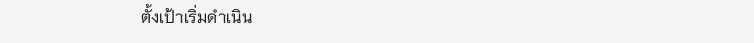ตั้งเป้าเริ่มดำเนิน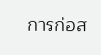การก่อส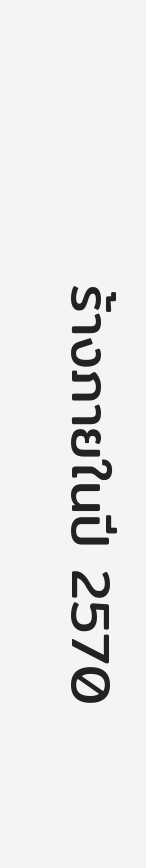ร้างภายในปี 2570